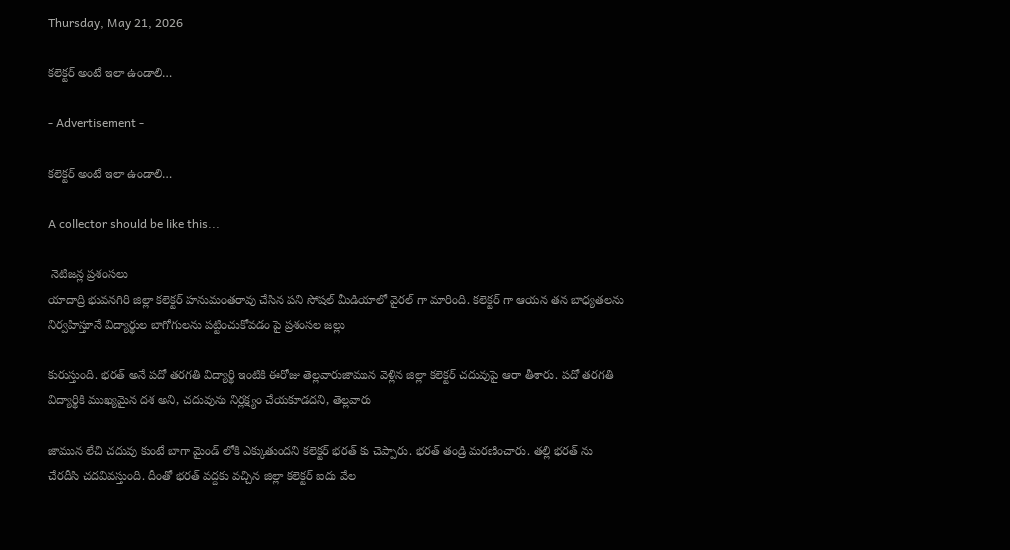Thursday, May 21, 2026

కలెక్టర్ అంటే ఇలా ఉండాలి…

- Advertisement -

కలెక్టర్ అంటే ఇలా ఉండాలి…

A collector should be like this...

 నెటిజన్ల ప్రశంసలు
యాదాద్రి భువనగిరి జిల్లా కలెక్టర్ హనుమంతరావు చేసిన పని సోషల్ మీడియాలో వైరల్ గా మారింది. కలెక్టర్ గా ఆయన తన బాధ్యతలను నిర్వహిస్తూనే విద్యార్థుల బాగోగులను పట్టించుకోవడం పై ప్రశంసల జల్లు

కురుస్తుంది. భరత్ అనే పదో తరగతి విద్యార్థి ఇంటికి ఈరోజు తెల్లవారుజామున వెళ్లిన జిల్లా కలెక్టర్ చదువుపై ఆరా తీశారు. పదో తరగతి విద్యార్థికి ముఖ్యమైన దశ అని, చదువును నిర్లక్ష్యం చేయకూడదని, తెల్లవారు

జామున లేచి చదువు కుంటే బాగా మైండ్ లోకి ఎక్కుతుందని కలెక్టర్ భరత్ కు చెప్పారు. భరత్ తండ్రి మరణించారు. తల్లి భరత్ ను చేరదీసి చదవివస్తుంది. దీంతో భరత్ వద్దకు వచ్చిన జిల్లా కలెక్టర్ ఐదు వేల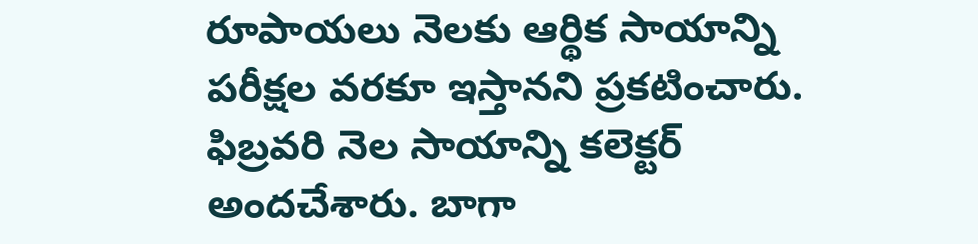రూపాయలు నెలకు ఆర్థిక సాయాన్ని పరీక్షల వరకూ ఇస్తానని ప్రకటించారు. ఫిబ్రవరి నెల సాయాన్ని కలెక్టర్ అందచేశారు. బాగా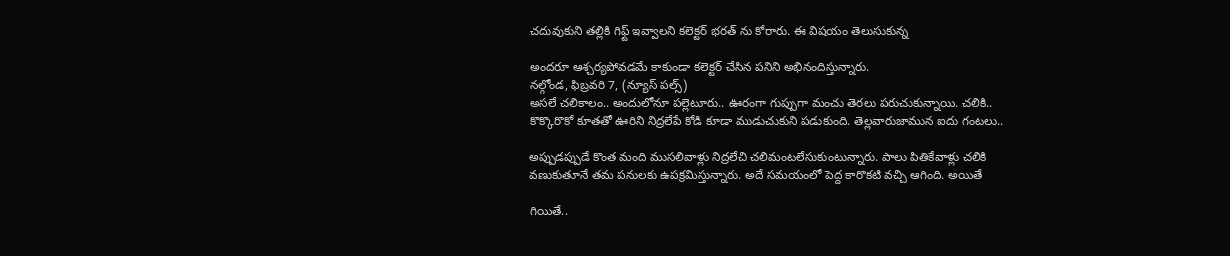చదువుకుని తల్లికి గిఫ్ట్ ఇవ్వాలని కలెక్టర్ భరత్ ను కోరారు. ఈ విషయం తెలుసుకున్న

అందరూ ఆశ్చర్యపోవడమే కాకుండా కలెక్టర్ చేసిన పనిని అభినందిస్తున్నారు.
నల్గోండ, ఫిబ్రవరి 7, (న్యూస్ పల్స్)
అసలే చలికాలం.. అందులోనూ పల్లెటూరు.. ఊరంగా గుప్పుగా మంచు తెరలు పరుచుకున్నాయి. చలికి.. కొక్కొరొకో కూతతో ఊరిని నిద్రలేపే కోడి కూడా ముడుచుకుని పడుకుంది. తెల్లవారుజామున ఐదు గంటలు..

అప్పుడప్పుడే కొంత మంది ముసలివాళ్లు నిద్రలేచి చలిమంటలేసుకుంటున్నారు. పాలు పితికేవాళ్లు చలికి వణుకుతూనే తమ పనులకు ఉపక్రమిస్తున్నారు. అదే సమయంలో పెద్ద కారొకటి వచ్చి ఆగింది. అయితే

గియితే..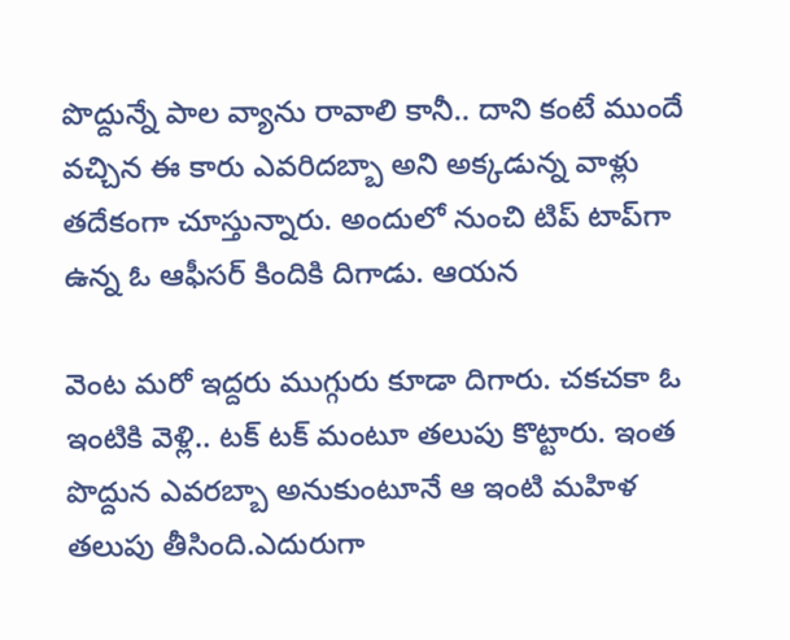పొద్దున్నే పాల వ్యాను రావాలి కానీ.. దాని కంటే ముందే వచ్చిన ఈ కారు ఎవరిదబ్బా అని అక్కడున్న వాళ్లు తదేకంగా చూస్తున్నారు. అందులో నుంచి టిప్ టాప్‌గా ఉన్న ఓ ఆఫీసర్ కిందికి దిగాడు. ఆయన

వెంట మరో ఇద్దరు ముగ్గురు కూడా దిగారు. చకచకా ఓ ఇంటికి వెళ్లి.. టక్ టక్ మంటూ తలుపు కొట్టారు. ఇంత పొద్దున ఎవరబ్బా అనుకుంటూనే ఆ ఇంటి మహిళ తలుపు తీసింది.ఎదురుగా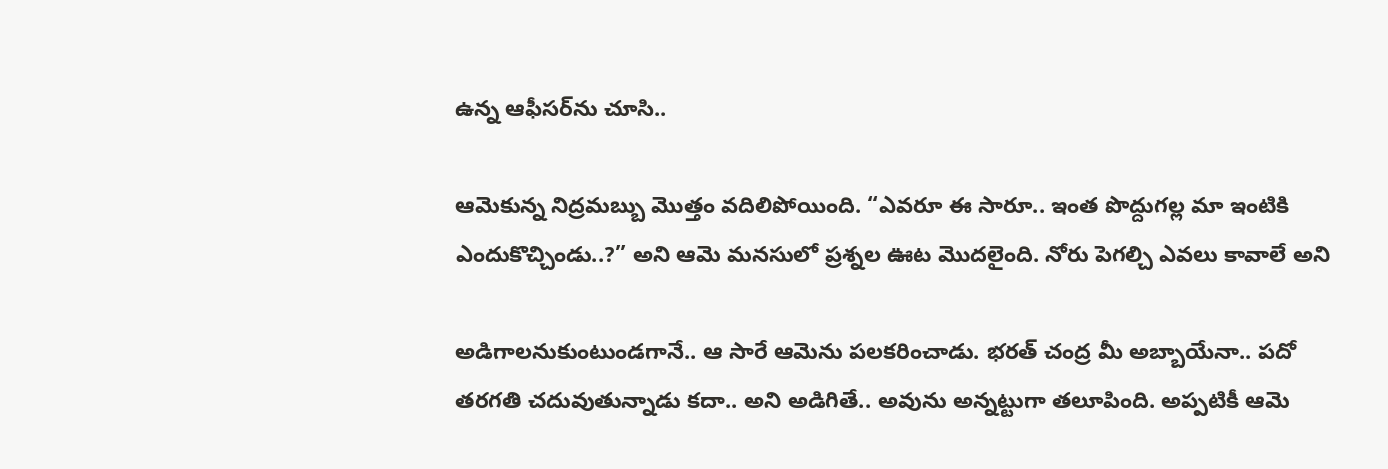ఉన్న ఆఫీసర్‌ను చూసి..

ఆమెకున్న నిద్రమబ్బు మొత్తం వదిలిపోయింది. “ఎవరూ ఈ సారూ.. ఇంత పొద్దుగల్ల మా ఇంటికి ఎందుకొచ్చిండు..?” అని ఆమె మనసులో ప్రశ్నల ఊట మొదలైంది. నోరు పెగల్చి ఎవలు కావాలే అని

అడిగాలనుకుంటుండగానే.. ఆ సారే ఆమెను పలకరించాడు. భరత్ చంద్ర మీ అబ్బాయేనా.. పదో తరగతి చదువుతున్నాడు కదా.. అని అడిగితే.. అవును అన్నట్టుగా తలూపింది. అప్పటికీ ఆమె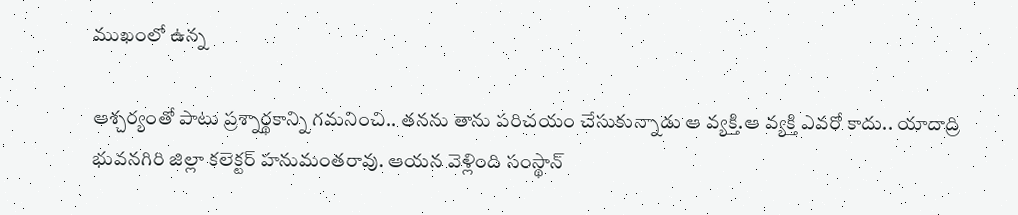ముఖంలో ఉన్న

ఆశ్చర్యంతో పాటు ప్రశ్నార్థకాన్ని గమనించి.. తనను తాను పరిచయం చేసుకున్నాడు ఆ వ్యక్తి.ఆ వ్యక్తి ఎవరో కాదు.. యాదాద్రి భువనగిరి జిల్లా కలెక్టర్ హనుమంతరావు. ఆయన వెళ్లింది సంస్థాన్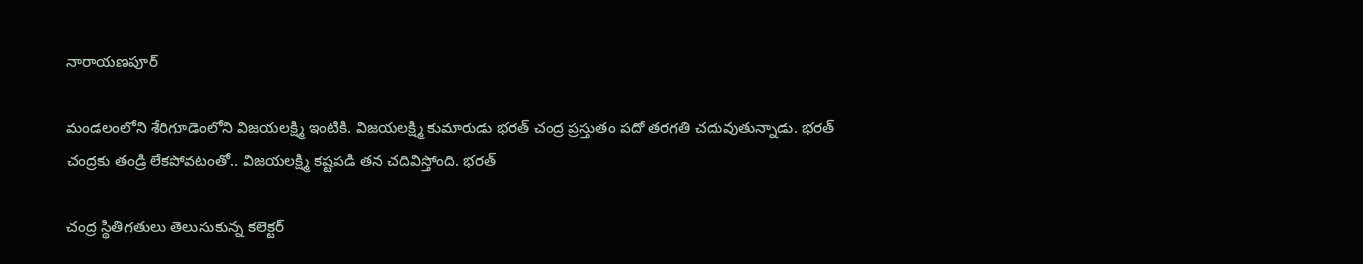నారాయణపూర్

మండలంలోని శేరిగూడెంలోని విజయలక్ష్మి ఇంటికి. విజయలక్ష్మి కుమారుడు భరత్ చంద్ర ప్రస్తుతం పదో తరగతి చదువుతున్నాడు. భరత్ చంద్రకు తండ్రి లేకపోవటంతో.. విజయలక్ష్మి కష్టపడి తన చదివిస్తోంది. భరత్

చంద్ర స్థితిగతులు తెలుసుకున్న కలెక్టర్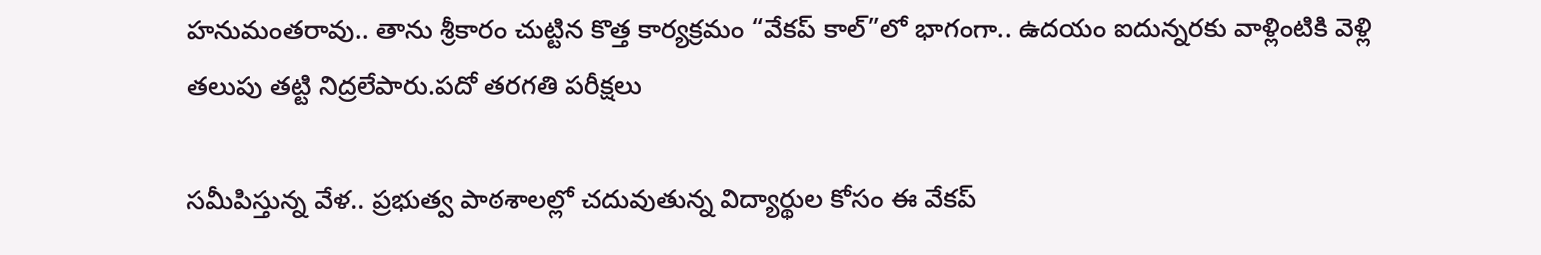హనుమంతరావు.. తాను శ్రీకారం చుట్టిన కొత్త కార్యక్రమం “వేకప్ కాల్‌”లో భాగంగా.. ఉదయం ఐదున్నరకు వాళ్లింటికి వెళ్లి తలుపు తట్టి నిద్రలేపారు.పదో తరగతి పరీక్షలు

సమీపిస్తున్న వేళ.. ప్రభుత్వ పాఠశాలల్లో చదువుతున్న విద్యార్థుల కోసం ఈ వేకప్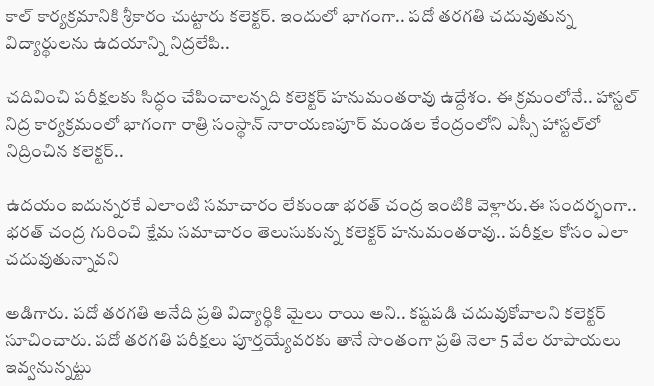కాల్ కార్యక్రమానికి శ్రీకారం చుట్టారు కలెక్టర్. ఇందులో భాగంగా.. పదో తరగతి చదువుతున్న విద్యార్థులను ఉదయాన్ని నిద్రలేపి..

చదివించి పరీక్షలకు సిద్ధం చేపించాలన్నది కలెక్టర్ హనుమంతరావు ఉద్దేశం. ఈ క్రమంలోనే.. హాస్టల్ నిద్ర కార్యక్రమంలో భాగంగా రాత్రి సంస్థాన్ నారాయణపూర్ మండల కేంద్రంలోని ఎస్సీ హాస్టల్‌లో నిద్రించిన కలెక్టర్..

ఉదయం ఐదున్నరకే ఎలాంటి సమాచారం లేకుండా భరత్ చంద్ర ఇంటికి వెళ్లారు.ఈ సందర్భంగా.. భరత్ చంద్ర గురించి క్షేమ సమాచారం తెలుసుకున్న కలెక్టర్ హనుమంతరావు.. పరీక్షల కోసం ఎలా చదువుతున్నావని

అడిగారు. పదో తరగతి అనేది ప్రతి విద్యార్థికి మైలు రాయి అని.. కష్టపడి చదువుకోవాలని కలెక్టర్ సూచించారు. పదో తరగతి పరీక్షలు పూర్తయ్యేవరకు తానే సొంతంగా ప్రతి నెలా 5 వేల రూపాయలు ఇవ్వనున్నట్టు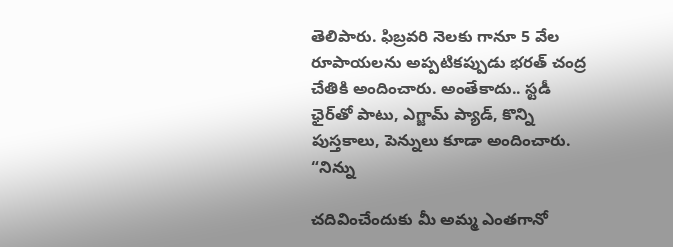తెలిపారు. ఫిబ్రవరి నెలకు గానూ 5 వేల రూపాయలను అప్పటికప్పుడు భరత్ చంద్ర చేతికి అందించారు. అంతేకాదు.. స్టడీ ఛైర్‌తో పాటు, ఎగ్జామ్ ప్యాడ్, కొన్ని పుస్తకాలు, పెన్నులు కూడా అందించారు. “నిన్ను

చదివించేందుకు మీ అమ్మ ఎంతగానో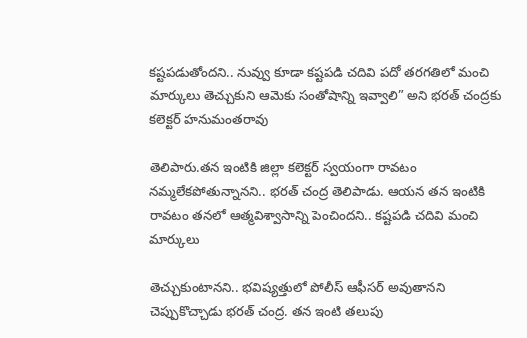కష్టపడుతోందని.. నువ్వు కూడా కష్టపడి చదివి పదో తరగతిలో మంచి మార్కులు తెచ్చుకుని ఆమెకు సంతోషాన్ని ఇవ్వాలి” అని భరత్ చంద్రకు కలెక్టర్ హనుమంతరావు

తెలిపారు.తన ఇంటికి జిల్లా కలెక్టర్ స్వయంగా రావటం నమ్మలేకపోతున్నానని.. భరత్ చంద్ర తెలిపాడు. ఆయన తన ఇంటికి రావటం తనలో ఆత్మవిశ్వాసాన్ని పెంచిందని.. కష్టపడి చదివి మంచి మార్కులు

తెచ్చుకుంటానని.. భవిష్యత్తులో పోలీస్ ఆఫీసర్ అవుతానని చెప్పుకొచ్చాడు భరత్ చంద్ర. తన ఇంటి తలుపు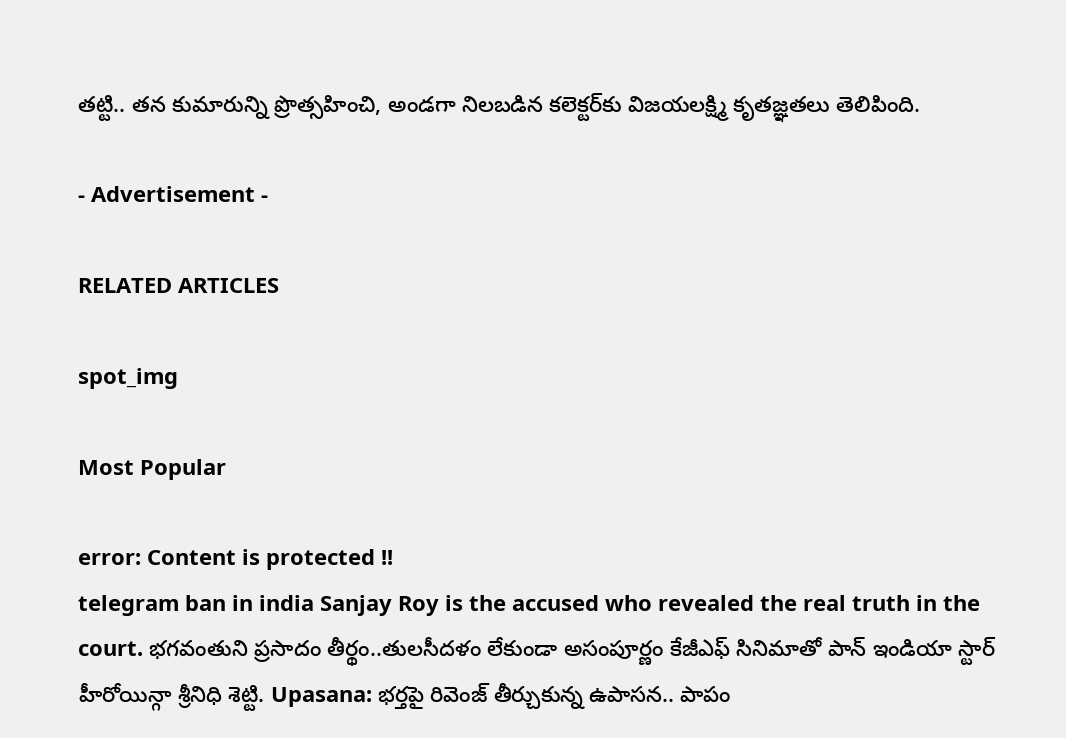తట్టి.. తన కుమారున్ని ప్రొత్సహించి, అండగా నిలబడిన కలెక్టర్‌కు విజయలక్ష్మి కృతజ్ఞతలు తెలిపింది.

- Advertisement -

RELATED ARTICLES

spot_img

Most Popular

error: Content is protected !!
telegram ban in india Sanjay Roy is the accused who revealed the real truth in the court. భగవంతుని ప్రసాదం తీర్థం..తులసీదళం లేకుండా అసంపూర్ణం కేజీఎఫ్ సినిమాతో పాన్ ఇండియా స్టార్ హీరోయిన్గా శ్రీనిధి శెట్టి. Upasana: భర్తపై రివెంజ్ తీర్చుకున్న ఉపాసన.. పాపం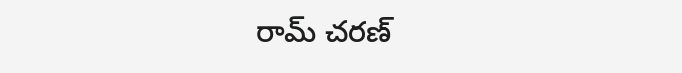రామ్ చరణ్